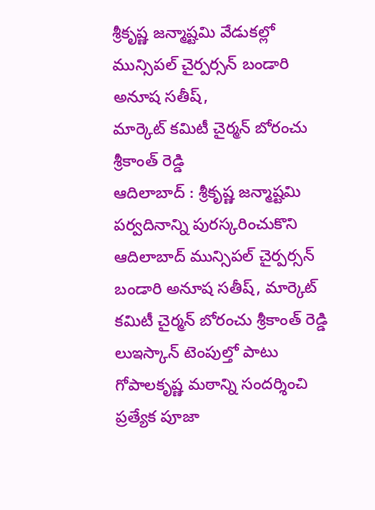శ్రీకృష్ణ జన్మాష్టమి వేడుకల్లో మున్సిపల్ చైర్పర్సన్ బండారి అనూష సతీష్,
మార్కెట్ కమిటీ చైర్మన్ బోరంచు శ్రీకాంత్ రెడ్డి
ఆదిలాబాద్ : శ్రీకృష్ణ జన్మాష్టమి పర్వదినాన్ని పురస్కరించుకొని ఆదిలాబాద్ మున్సిపల్ చైర్పర్సన్ బండారి అనూష సతీష్, మార్కెట్ కమిటీ చైర్మన్ బోరంచు శ్రీకాంత్ రెడ్డి లుఇస్కాన్ టెంపుల్తో పాటు గోపాలకృష్ణ మఠాన్ని సందర్శించి ప్రత్యేక పూజా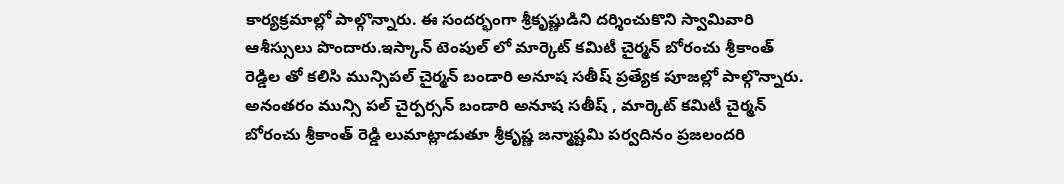కార్యక్రమాల్లో పాల్గొన్నారు. ఈ సందర్భంగా శ్రీకృష్ణుడిని దర్శించుకొని స్వామివారి ఆశీస్సులు పొందారు.ఇస్కాన్ టెంపుల్ లో మార్కెట్ కమిటీ చైర్మన్ బోరంచు శ్రీకాంత్ రెడ్డిల తో కలిసి మున్సిపల్ చైర్మన్ బండారి అనూష సతీష్ ప్రత్యేక పూజల్లో పాల్గొన్నారు. అనంతరం మున్సి పల్ చైర్పర్సన్ బండారి అనూష సతీష్ , మార్కెట్ కమిటీ చైర్మన్ బోరంచు శ్రీకాంత్ రెడ్డి లుమాట్లాడుతూ శ్రీకృష్ణ జన్మాష్టమి పర్వదినం ప్రజలందరి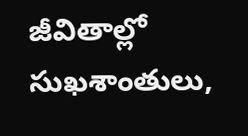జీవితాల్లో సుఖశాంతులు,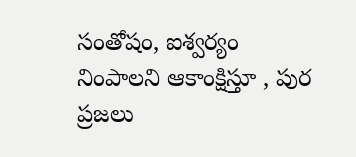సంతోషం, ఐశ్వర్యం నింపాలని ఆకాంక్షిస్తూ , పుర ప్రజలు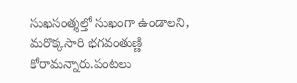సుఖసంత్శల్తో సుఖంగా ఉండాలని, మరొక్కసారి భగవంతుణ్ణి కోరామన్నారు.పంటలు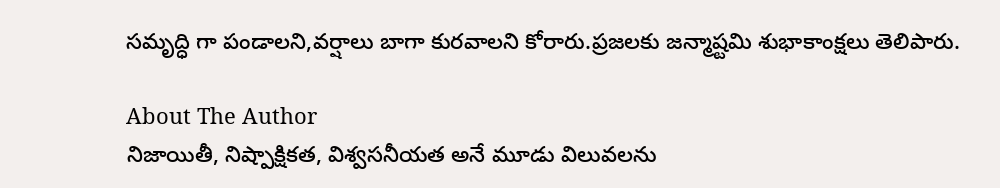సమృద్ధి గా పండాలని,వర్షాలు బాగా కురవాలని కోరారు.ప్రజలకు జన్మాష్టమి శుభాకాంక్షలు తెలిపారు.

About The Author
నిజాయితీ, నిష్పాక్షికత, విశ్వసనీయత అనే మూడు విలువలను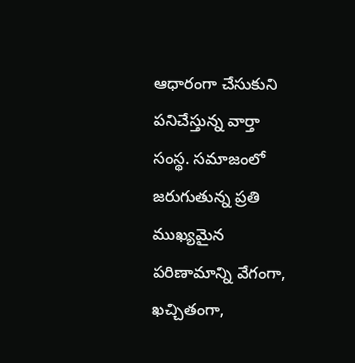ఆధారంగా చేసుకుని పనిచేస్తున్న వార్తా సంస్థ. సమాజంలో జరుగుతున్న ప్రతి ముఖ్యమైన పరిణామాన్ని వేగంగా, ఖచ్చితంగా,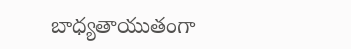బాధ్యతాయుతంగా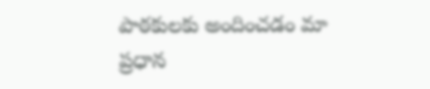పాఠకులకు అందించడం మా ప్రధాన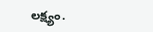లక్ష్యం.